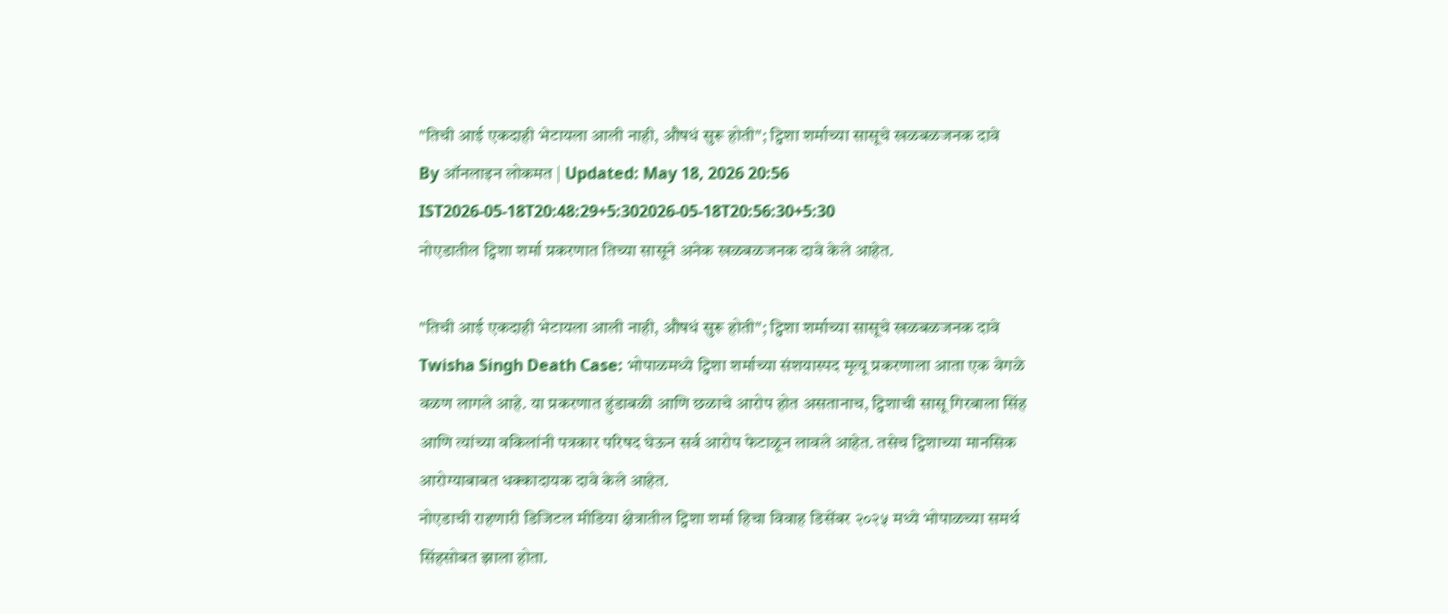"तिची आई एकदाही भेटायला आली नाही, औषधं सुरू होती"; ट्विशा शर्माच्या सासूचे खळबळजनक दावे
By ऑनलाइन लोकमत | Updated: May 18, 2026 20:56 IST2026-05-18T20:48:29+5:302026-05-18T20:56:30+5:30
नोएडातील ट्विशा शर्मा प्रकरणात तिच्या सासूने अनेक खळबळजनक दावे केले आहेत.

"तिची आई एकदाही भेटायला आली नाही, औषधं सुरू होती"; ट्विशा शर्माच्या सासूचे खळबळजनक दावे
Twisha Singh Death Case: भोपाळमध्ये ट्विशा शर्माच्या संशयास्पद मृत्यू प्रकरणाला आता एक वेगळे वळण लागले आहे. या प्रकरणात हुंडाबळी आणि छळाचे आरोप होत असतानाच, ट्विशाची सासू गिरबाला सिंह आणि त्यांच्या वकिलांनी पत्रकार परिषद घेऊन सर्व आरोप फेटाळून लावले आहेत. तसेच ट्विशाच्या मानसिक आरोग्याबाबत धक्कादायक दावे केले आहेत.
नोएडाची राहणारी डिजिटल मीडिया क्षेत्रातील ट्विशा शर्मा हिचा विवाह डिसेंबर २०२५ मध्ये भोपाळच्या समर्थ सिंहसोबत झाला होता.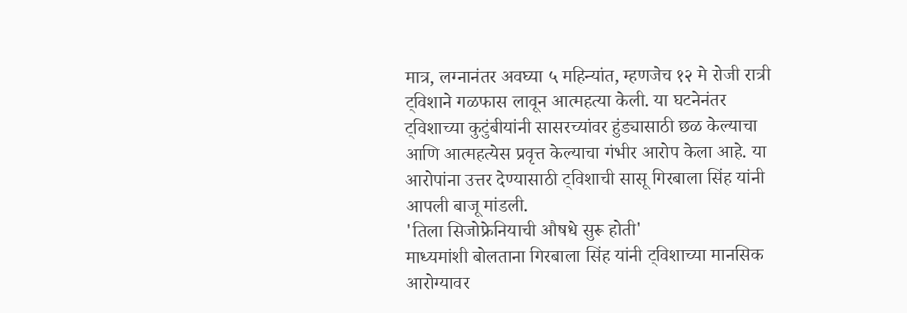मात्र, लग्नानंतर अवघ्या ५ महिन्यांत, म्हणजेच १२ मे रोजी रात्री ट्विशाने गळफास लावून आत्महत्या केली. या घटनेनंतर ट्विशाच्या कुटुंबीयांनी सासरच्यांवर हुंड्यासाठी छळ केल्याचा आणि आत्महत्येस प्रवृत्त केल्याचा गंभीर आरोप केला आहे. या आरोपांना उत्तर देण्यासाठी ट्विशाची सासू गिरबाला सिंह यांनी आपली बाजू मांडली.
'तिला सिजोफ्रेनियाची औषधे सुरू होती'
माध्यमांशी बोलताना गिरबाला सिंह यांनी ट्विशाच्या मानसिक आरोग्यावर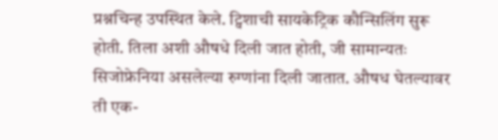प्रश्नचिन्ह उपस्थित केले. ट्विशाची सायकेट्रिक कौन्सिलिंग सुरू होती. तिला अशी औषधे दिली जात होती, जी सामान्यतः सिजोफ्रेनिया असलेल्या रुग्णांना दिली जातात. औषध घेतल्यावर ती एक-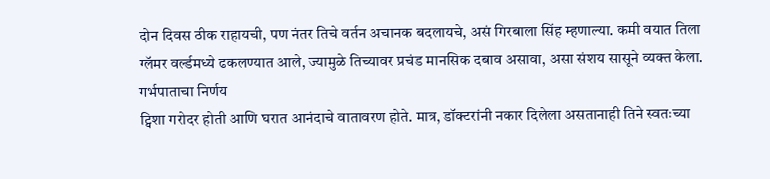दोन दिवस ठीक राहायची, पण नंतर तिचे वर्तन अचानक बदलायचे, असं गिरबाला सिंह म्हणाल्या. कमी वयात तिला ग्लॅमर वर्ल्डमध्ये ढकलण्यात आले, ज्यामुळे तिच्यावर प्रचंड मानसिक दबाव असावा, असा संशय सासूने व्यक्त केला.
गर्भपाताचा निर्णय
ट्विशा गरोदर होती आणि घरात आनंदाचे वातावरण होते. मात्र, डॉक्टरांनी नकार दिलेला असतानाही तिने स्वतःच्या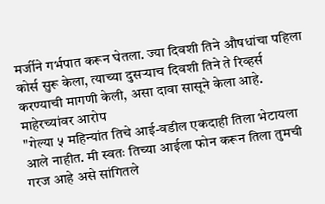मर्जीने गर्भपात करून घेतला. ज्या दिवशी तिने औषधांचा पहिला कोर्स सुरू केला, त्याच्या दुसऱ्याच दिवशी तिने ते रिव्हर्स करण्याची मागणी केली, असा दावा सासूने केला आहे.
माहेरच्यांवर आरोप
"गेल्या ५ महिन्यांत तिचे आई-वडील एकदाही तिला भेटायला आले नाहीत. मी स्वतः तिच्या आईला फोन करून तिला तुमची गरज आहे असे सांगितले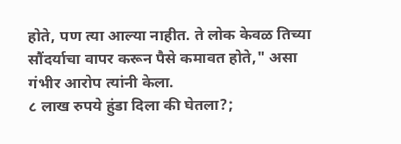होते, पण त्या आल्या नाहीत. ते लोक केवळ तिच्या सौंदर्याचा वापर करून पैसे कमावत होते," असा गंभीर आरोप त्यांनी केला.
८ लाख रुपये हुंडा दिला की घेतला?;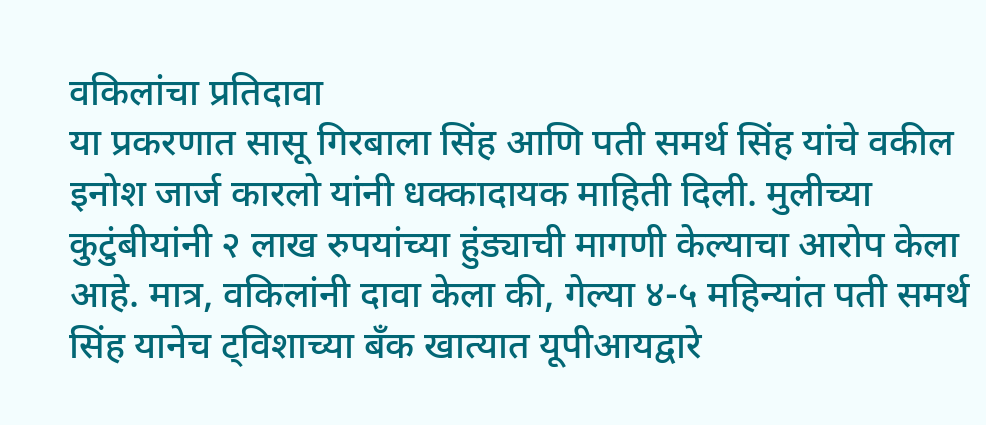वकिलांचा प्रतिदावा
या प्रकरणात सासू गिरबाला सिंह आणि पती समर्थ सिंह यांचे वकील इनोश जार्ज कारलो यांनी धक्कादायक माहिती दिली. मुलीच्या कुटुंबीयांनी २ लाख रुपयांच्या हुंड्याची मागणी केल्याचा आरोप केला आहे. मात्र, वकिलांनी दावा केला की, गेल्या ४-५ महिन्यांत पती समर्थ सिंह यानेच ट्विशाच्या बँक खात्यात यूपीआयद्वारे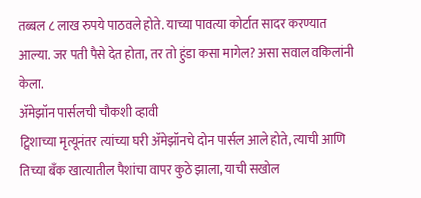तब्बल ८ लाख रुपये पाठवले होते. याच्या पावत्या कोर्टात सादर करण्यात आल्या. जर पती पैसे देत होता, तर तो हुंडा कसा मागेल? असा सवाल वकिलांनी केला.
ॲमेझॉन पार्सलची चौकशी व्हावी
ट्विशाच्या मृत्यूनंतर त्यांच्या घरी ॲमेझॉनचे दोन पार्सल आले होते, त्याची आणि तिच्या बँक खात्यातील पैशांचा वापर कुठे झाला, याची सखोल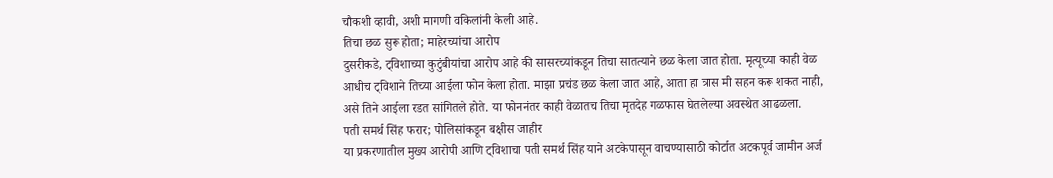चौकशी व्हावी, अशी मागणी वकिलांनी केली आहे.
तिचा छळ सुरू होता; माहेरच्यांचा आरोप
दुसरीकडे, ट्विशाच्या कुटुंबीयांचा आरोप आहे की सासरच्यांकडून तिचा सातत्याने छळ केला जात होता. मृत्यूच्या काही वेळ आधीच ट्विशाने तिच्या आईला फोन केला होता. माझा प्रचंड छळ केला जात आहे, आता हा त्रास मी सहन करू शकत नाही, असे तिने आईला रडत सांगितले होते. या फोननंतर काही वेळातच तिचा मृतदेह गळफास घेतलेल्या अवस्थेत आढळला.
पती समर्थ सिंह फरार; पोलिसांकडून बक्षीस जाहीर
या प्रकरणातील मुख्य आरोपी आणि ट्विशाचा पती समर्थ सिंह याने अटकेपासून वाचण्यासाठी कोर्टात अटकपूर्व जामीन अर्ज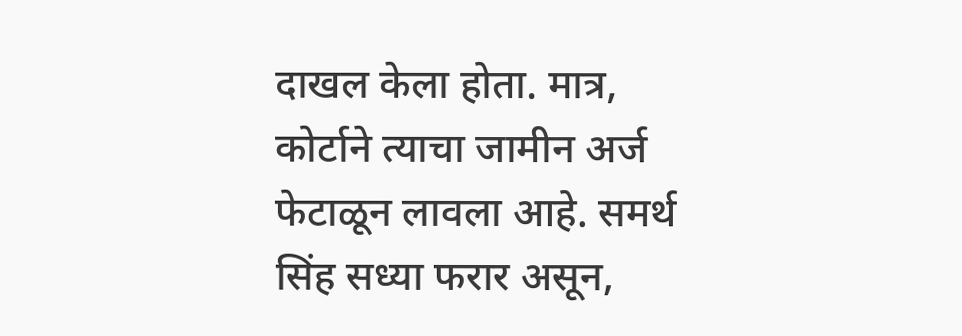दाखल केला होता. मात्र, कोर्टाने त्याचा जामीन अर्ज फेटाळून लावला आहे. समर्थ सिंह सध्या फरार असून,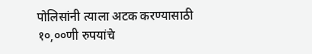पोलिसांनी त्याला अटक करण्यासाठी १०,००णी रुपयांचे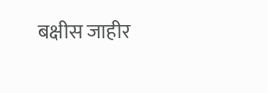बक्षीस जाहीर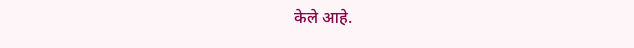केले आहे.